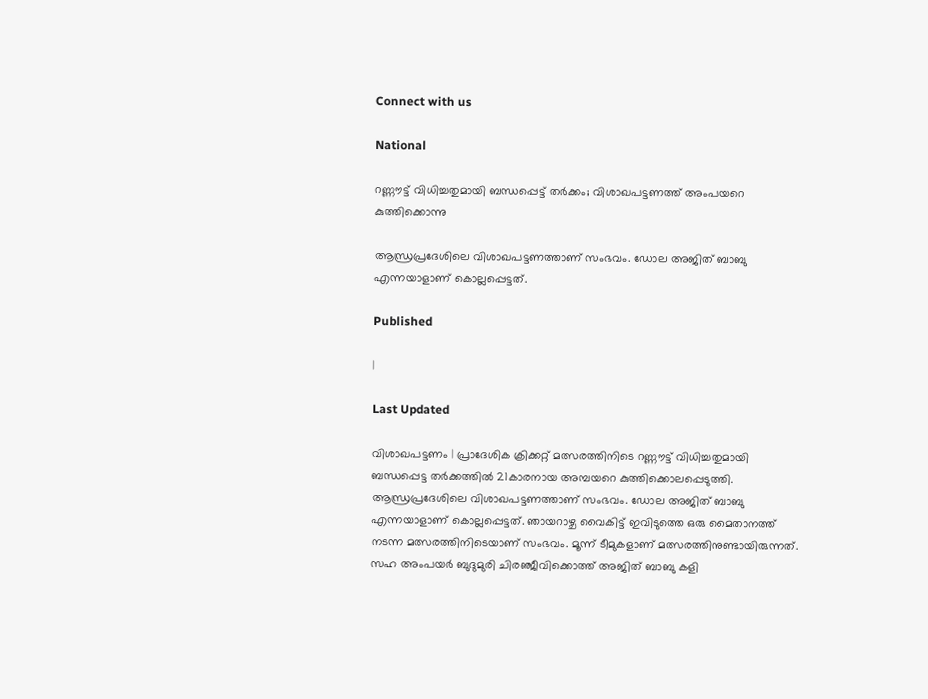Connect with us

National

റണ്ണൗട്ട് വിധിച്ചതുമായി ബന്ധപ്പെട്ട് തര്‍ക്കം; വിശാഖപട്ടണത്ത് അംപയറെ കുത്തിക്കൊന്നു

ആന്ധ്രപ്രദേശിലെ വിശാഖപട്ടണത്താണ് സംഭവം. ഡോല അജിത് ബാബു എന്നയാളാണ് കൊല്ലപ്പെട്ടത്.

Published

|

Last Updated

വിശാഖപട്ടണം | പ്രാദേശിക ക്രിക്കറ്റ് മത്സരത്തിനിടെ റണ്ണൗട്ട് വിധിച്ചതുമായി ബന്ധപ്പെട്ട തര്‍ക്കത്തില്‍ 21കാരനായ അമ്പയറെ കുത്തിക്കൊലപ്പെടുത്തി. ആന്ധ്രപ്രദേശിലെ വിശാഖപട്ടണത്താണ് സംഭവം. ഡോല അജിത് ബാബു എന്നയാളാണ് കൊല്ലപ്പെട്ടത്. ഞായറാഴ്ച വൈകിട്ട് ഇവിടുത്തെ ഒരു മൈതാനത്ത് നടന്ന മത്സരത്തിനിടെയാണ് സംഭവം. മൂന്ന് ടീമുകളാണ് മത്സരത്തിനുണ്ടായിരുന്നത്. സഹ അംപയര്‍ ബുദുമുരി ചിരഞ്ജീവിക്കൊത്ത് അജിത് ബാബു കളി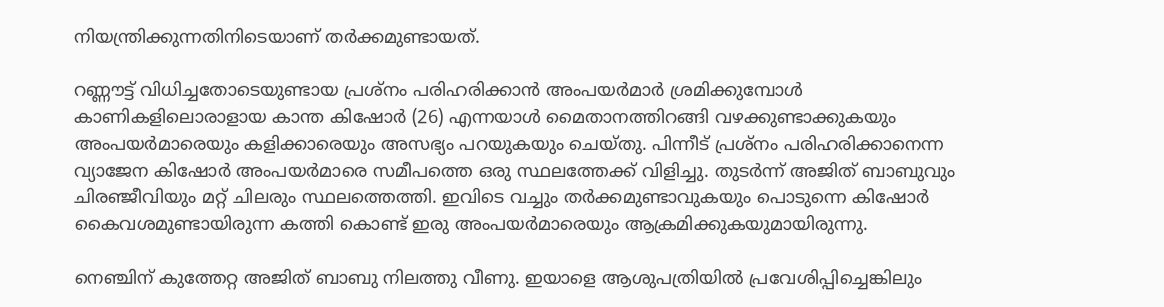നിയന്ത്രിക്കുന്നതിനിടെയാണ് തര്‍ക്കമുണ്ടായത്.

റണ്ണൗട്ട് വിധിച്ചതോടെയുണ്ടായ പ്രശ്‌നം പരിഹരിക്കാന്‍ അംപയര്‍മാര്‍ ശ്രമിക്കുമ്പോള്‍ കാണികളിലൊരാളായ കാന്ത കിഷോര്‍ (26) എന്നയാള്‍ മൈതാനത്തിറങ്ങി വഴക്കുണ്ടാക്കുകയും അംപയര്‍മാരെയും കളിക്കാരെയും അസഭ്യം പറയുകയും ചെയ്തു. പിന്നീട് പ്രശ്‌നം പരിഹരിക്കാനെന്ന വ്യാജേന കിഷോര്‍ അംപയര്‍മാരെ സമീപത്തെ ഒരു സ്ഥലത്തേക്ക് വിളിച്ചു. തുടര്‍ന്ന് അജിത് ബാബുവും ചിരഞ്ജീവിയും മറ്റ് ചിലരും സ്ഥലത്തെത്തി. ഇവിടെ വച്ചും തര്‍ക്കമുണ്ടാവുകയും പൊടുന്നെ കിഷോര്‍ കൈവശമുണ്ടായിരുന്ന കത്തി കൊണ്ട് ഇരു അംപയര്‍മാരെയും ആക്രമിക്കുകയുമായിരുന്നു.

നെഞ്ചിന് കുത്തേറ്റ അജിത് ബാബു നിലത്തു വീണു. ഇയാളെ ആശുപത്രിയില്‍ പ്രവേശിപ്പിച്ചെങ്കിലും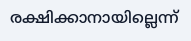രക്ഷിക്കാനായില്ലെന്ന്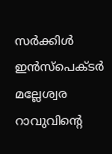സര്‍ക്കിള്‍ ഇന്‍സ്‌പെക്ടര്‍ മല്ലേശ്വര റാവുവിന്റെ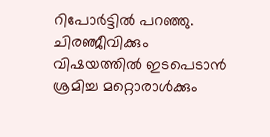റിപോര്‍ട്ടില്‍ പറഞ്ഞു. ചിരഞ്ജീവിക്കും വിഷയത്തില്‍ ഇടപെടാന്‍ ശ്രമിച്ച മറ്റൊരാള്‍ക്കും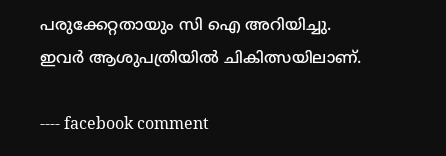പരുക്കേറ്റതായും സി ഐ അറിയിച്ചു. ഇവര്‍ ആശുപത്രിയില്‍ ചികിത്സയിലാണ്.

---- facebook comment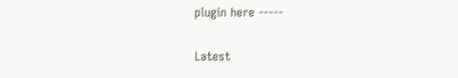plugin here -----

Latest